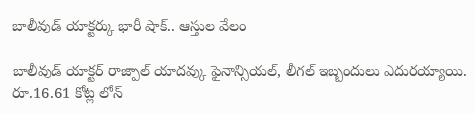బాలీవుడ్ యాక్టర్కు భారీ షాక్.. ఆస్తుల వేలం

బాలీవుడ్ యాక్టర్ రాజ్పాల్ యాదవ్కు ఫైనాన్సియల్, లీగల్ ఇబ్బందులు ఎదురయ్యాయి. రూ.16.61 కోట్ల లోన్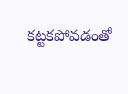కట్టకపోవడంతో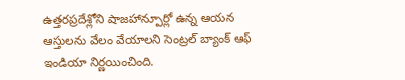ఉత్తరప్రదేశ్లోని షాజహాన్పూర్లో ఉన్న ఆయన ఆస్తులను వేలం వేయాలని సెంట్రల్ బ్యాంక్ ఆఫ్ ఇండియా నిర్ణయించింది.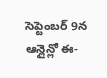సెప్టెంబర్ 9న ఆన్లైన్లో ఈ-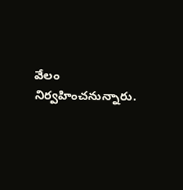వేలం నిర్వహించనున్నారు.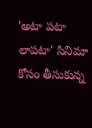'అటా పటా లాపటా' సినిమా కోసం తీసుకున్న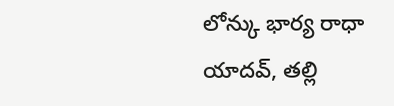లోన్కు భార్య రాధా యాదవ్, తల్లి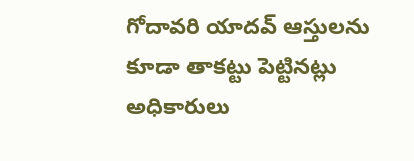గోదావరి యాదవ్ ఆస్తులను కూడా తాకట్టు పెట్టినట్లు అధికారులు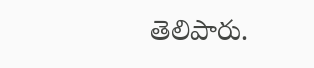తెలిపారు.